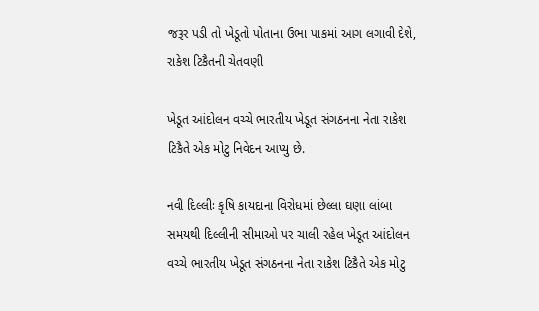જરૂર પડી તો ખેડૂતો પોતાના ઉભા પાકમાં આગ લગાવી દેશે, રાકેશ ટિકૈતની ચેતવણી

ખેડૂત આંદોલન વચ્ચે ભારતીય ખેડૂત સંગઠનના નેતા રાકેશ ટિકૈતે એક મોટુ નિવેદન આપ્યુ છે.

નવી દિલ્લીઃ કૃષિ કાયદાના વિરોધમાં છેલ્લા ઘણા લાંબા સમયથી દિલ્લીની સીમાઓ પર ચાલી રહેલ ખેડૂત આંદોલન વચ્ચે ભારતીય ખેડૂત સંગઠનના નેતા રાકેશ ટિકૈતે એક મોટુ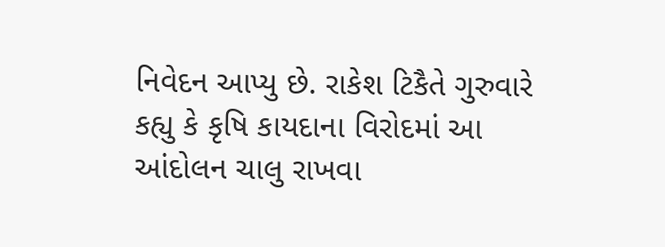નિવેદન આપ્યુ છે. રાકેશ ટિકૈતે ગુરુવારે કહ્યુ કે કૃષિ કાયદાના વિરોદમાં આ આંદોલન ચાલુ રાખવા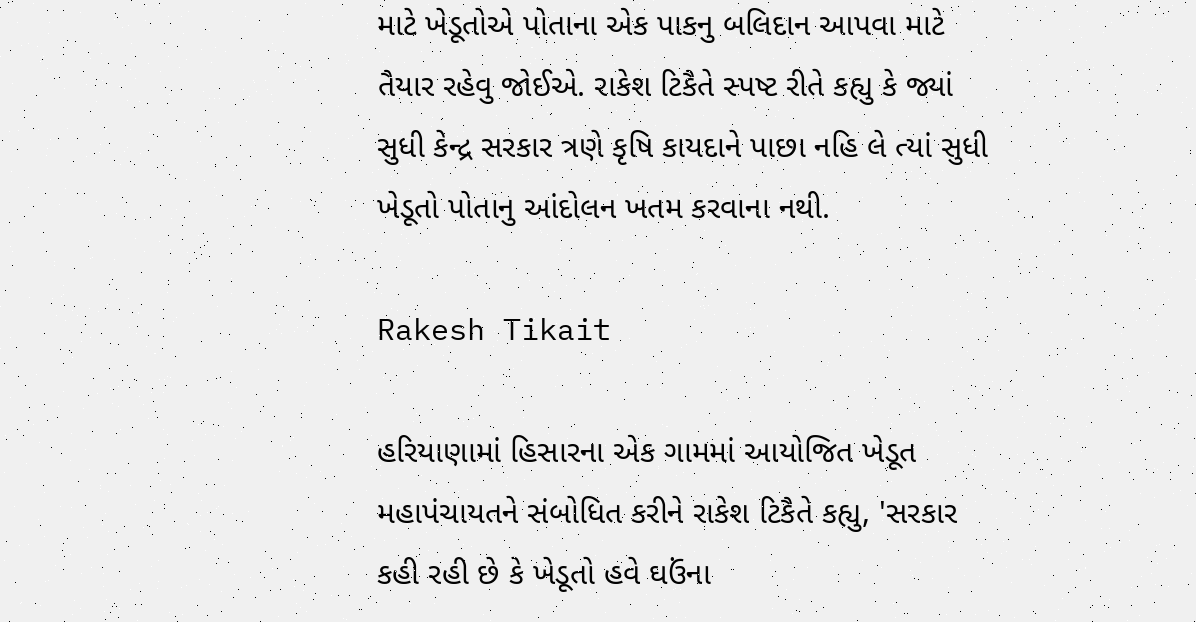માટે ખેડૂતોએ પોતાના એક પાકનુ બલિદાન આપવા માટે તૈયાર રહેવુ જોઈએ. રાકેશ ટિકૈતે સ્પષ્ટ રીતે કહ્યુ કે જ્યાં સુધી કેન્દ્ર સરકાર ત્રણે કૃષિ કાયદાને પાછા નહિ લે ત્યાં સુધી ખેડૂતો પોતાનુ આંદોલન ખતમ કરવાના નથી.

Rakesh Tikait

હરિયાણામાં હિસારના એક ગામમાં આયોજિત ખેડૂત મહાપંચાયતને સંબોધિત કરીને રાકેશ ટિકૈતે કહ્યુ, 'સરકાર કહી રહી છે કે ખેડૂતો હવે ઘઉંના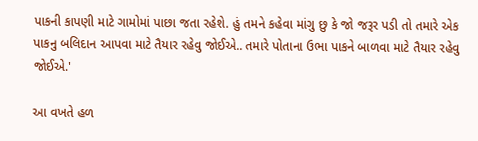પાકની કાપણી માટે ગામોમાં પાછા જતા રહેશે. હું તમને કહેવા માંગુ છુ કે જો જરૂર પડી તો તમારે એક પાકનુ બલિદાન આપવા માટે તૈયાર રહેવુ જોઈએ.. તમારે પોતાના ઉભા પાકને બાળવા માટે તૈયાર રહેવુ જોઈએ.'

આ વખતે હળ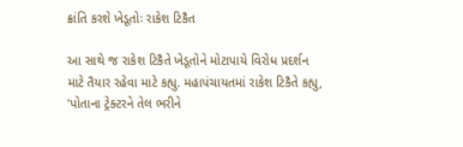ક્રાંતિ કરશે ખેડૂતોઃ રાકેશ ટિકૈત

આ સાથે જ રાકેશ ટિકૈતે ખેડૂતોને મોટાપાયે વિરોધ પ્રદર્શન માટે તૈયાર રહેવા માટે કહ્યુ. મહાપંચાયતમાં રાકેશ ટિકૈતે કહ્યુ, 'પોતાના ટ્રેક્ટરને તેલ ભરીને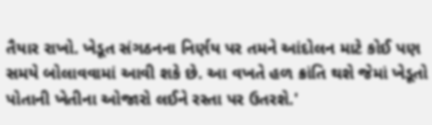તૈયાર રાખો. ખેડૂત સંગઠનના નિર્ણય પર તમને આંદોલન માટે કોઈ પણ સમયે બોલાવવામાં આવી શકે છે. આ વખતે હળ ક્રાંતિ થશે જેમાં ખેડૂતો પોતાની ખેતીના ઓજારો લઈને રસ્તા પર ઉતરશે.'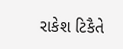રાકેશ ટિકૈતે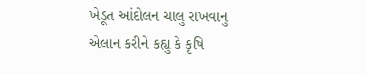ખેડૂત આંદોલન ચાલુ રાખવાનુ એલાન કરીને કહ્યુ કે કૃષિ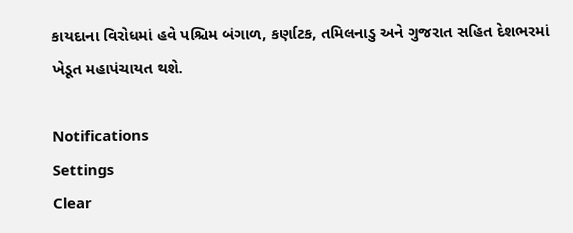કાયદાના વિરોધમાં હવે પશ્ચિમ બંગાળ, કર્ણાટક, તમિલનાડુ અને ગુજરાત સહિત દેશભરમાં ખેડૂત મહાપંચાયત થશે.

Notifications
Settings
Clear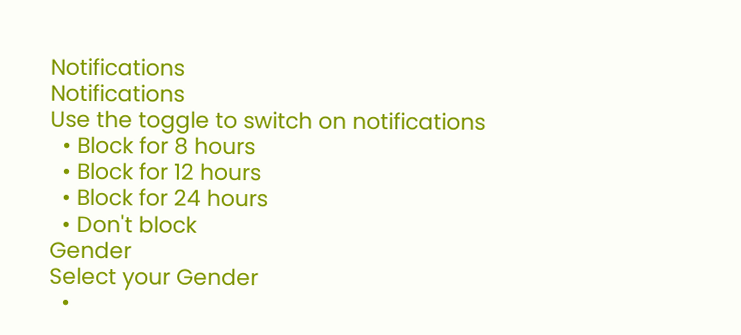Notifications
Notifications
Use the toggle to switch on notifications
  • Block for 8 hours
  • Block for 12 hours
  • Block for 24 hours
  • Don't block
Gender
Select your Gender
  •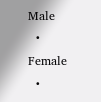Male
  • Female
  •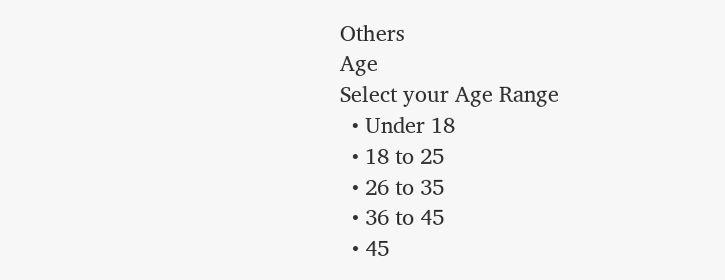Others
Age
Select your Age Range
  • Under 18
  • 18 to 25
  • 26 to 35
  • 36 to 45
  • 45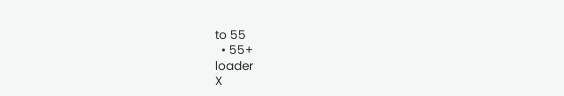to 55
  • 55+
loader
X